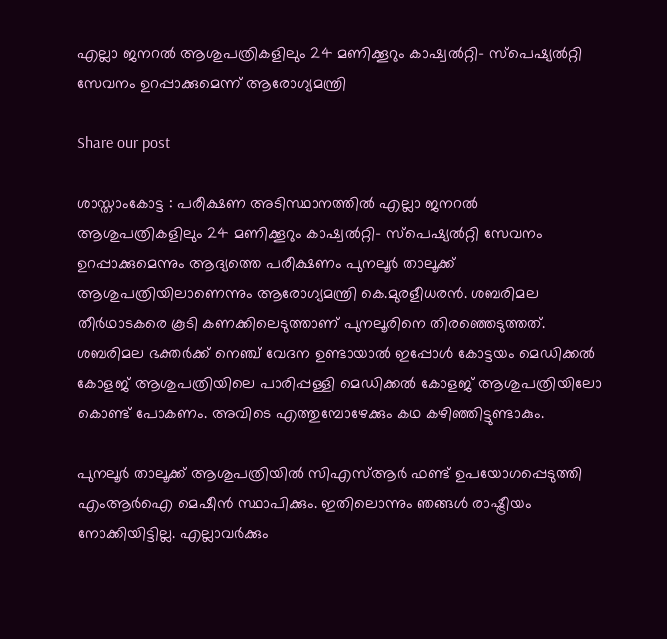എല്ലാ ജനറൽ ആശുപത്രികളിലും 24 മണിക്കൂറും കാഷ്വൽറ്റി– സ്പെഷ്യൽറ്റി സേവനം ഉറപ്പാക്കുമെന്ന് ആരോഗ്യമന്ത്രി

Share our post

ശാസ്താംകോട്ട : പരീക്ഷണ അടിസ്ഥാനത്തിൽ എല്ലാ ജനറൽ ആശുപത്രികളിലും 24 മണിക്കൂറും കാഷ്വൽറ്റി– സ്പെഷ്യൽറ്റി സേവനം ഉറപ്പാക്കുമെന്നും ആദ്യത്തെ പരീക്ഷണം പുനലൂർ താലൂക്ക് ആശുപത്രിയിലാണെന്നും ആരോഗ്യമന്ത്രി കെ.മുരളീധരൻ. ശബരിമല തീർഥാടകരെ കൂടി കണക്കിലെടുത്താണ് പുനലൂരിനെ തിരഞ്ഞെടുത്തത്. ശബരിമല ഭക്തർക്ക് നെഞ്ച് വേദന ഉണ്ടായാൽ ഇപ്പോൾ കോട്ടയം മെഡിക്കൽ കോളജ് ആശുപത്രിയിലെ പാരിപ്പള്ളി മെഡിക്കൽ കോളജ് ആശുപത്രിയിലോ കൊണ്ട് പോകണം. അവിടെ എത്തുമ്പോഴേക്കും കഥ കഴിഞ്ഞിട്ടുണ്ടാകും.

പുനലൂർ താലൂക്ക് ആശുപത്രിയിൽ സിഎസ്ആർ ഫണ്ട് ഉപയോഗപ്പെടുത്തി എംആർഐ മെഷീൻ സ്ഥാപിക്കും. ഇതിലൊന്നും ഞങ്ങൾ രാഷ്ട്രീയം നോക്കിയിട്ടില്ല. എല്ലാവർക്കും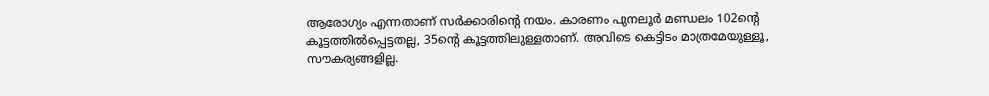ആരോഗ്യം എന്നതാണ് സർക്കാരിന്റെ നയം. കാരണം പുനലൂർ മണ്ഡലം 102ന്റെ കൂട്ടത്തിൽപ്പെട്ടതല്ല, 35ന്റെ കൂട്ടത്തിലുള്ളതാണ്. അവിടെ കെട്ടിടം മാത്രമേയുള്ളൂ, സൗകര്യങ്ങളില്ല.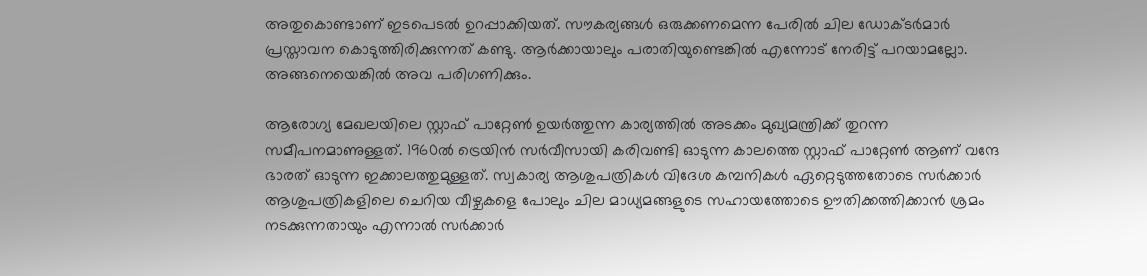അതുകൊണ്ടാണ് ഇടപെടൽ ഉറപ്പാക്കിയത്. സൗകര്യങ്ങൾ ഒരുക്കണമെന്ന പേരിൽ ചില ഡോക്ടർമാർ പ്രസ്താവന കൊടുത്തിരിക്കുന്നത് കണ്ടു. ആർക്കായാലും പരാതിയുണ്ടെങ്കിൽ എന്നോട് നേരിട്ട് പറയാമല്ലോ. അങ്ങനെയെങ്കിൽ അവ പരിഗണിക്കും.

ആരോഗ്യ മേഖലയിലെ സ്റ്റാഫ് പാറ്റേൺ ഉയർത്തുന്ന കാര്യത്തിൽ അടക്കം മുഖ്യമന്ത്രിക്ക് തുറന്ന സമീപനമാണുള്ളത്. 1960ൽ ട്രെയിൻ സർവീസായി കരിവണ്ടി ഓടുന്ന കാലത്തെ സ്റ്റാഫ് പാറ്റേൺ ആണ് വന്ദേ ഭാരത് ഓടുന്ന ഇക്കാലത്തുമുള്ളത്. സ്വകാര്യ ആശുപത്രികൾ വിദേശ കമ്പനികൾ ഏറ്റെടുത്തതോടെ സർക്കാർ ആശുപത്രികളിലെ ചെറിയ വീഴ്ചകളെ പോലും ചില മാധ്യമങ്ങളുടെ സഹായത്തോടെ ഊതിക്കത്തിക്കാൻ ശ്രമം നടക്കുന്നതായും എന്നാൽ സർക്കാർ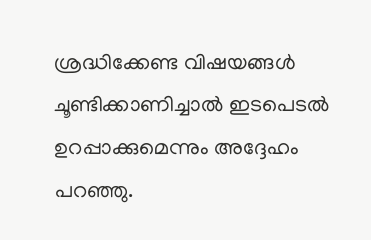ശ്രദ്ധിക്കേണ്ട വിഷയങ്ങൾ ചൂണ്ടിക്കാണിച്ചാൽ ഇടപെടൽ ഉറപ്പാക്കുമെന്നും അദ്ദേഹം പറഞ്ഞു.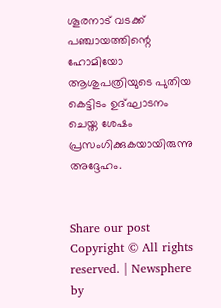ശൂരനാട് വടക്ക് പഞ്ചായത്തിന്റെ ഹോമിയോ ആശുപത്രിയുടെ പുതിയ കെട്ടിടം ഉദ്ഘാടനം ചെയ്ത ശേഷം പ്രസംഗിക്കുകയായിരുന്നു അദ്ദേഹം.


Share our post
Copyright © All rights reserved. | Newsphere by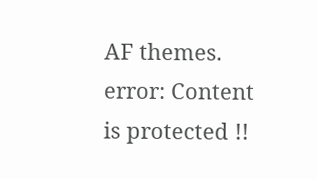AF themes.
error: Content is protected !!